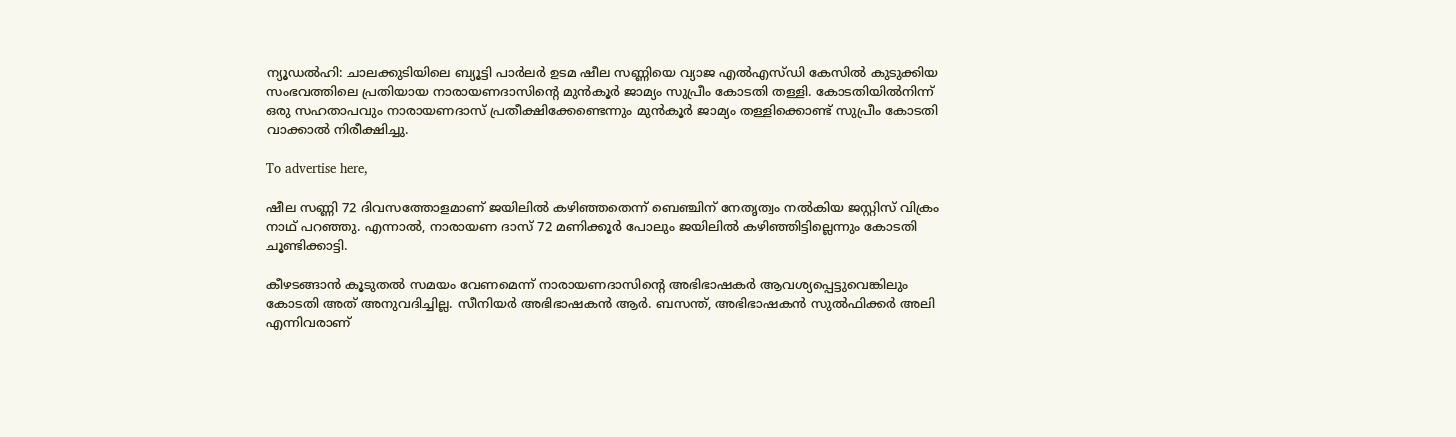ന്യൂഡല്‍ഹി: ചാലക്കുടിയിലെ ബ്യൂട്ടി പാര്‍ലര്‍ ഉടമ ഷീല സണ്ണിയെ വ്യാജ എല്‍എസ്ഡി കേസില്‍ കുടുക്കിയ സംഭവത്തിലെ പ്രതിയായ നാരായണദാസിന്റെ മുന്‍കൂര്‍ ജാമ്യം സുപ്രീം കോടതി തള്ളി. കോടതിയില്‍നിന്ന് ഒരു സഹതാപവും നാരായണദാസ് പ്രതീക്ഷിക്കേണ്ടെന്നും മുന്‍കൂര്‍ ജാമ്യം തള്ളിക്കൊണ്ട് സുപ്രീം കോടതി വാക്കാല്‍ നിരീക്ഷിച്ചു.

To advertise here,

ഷീല സണ്ണി 72 ദിവസത്തോളമാണ് ജയിലില്‍ കഴിഞ്ഞതെന്ന് ബെഞ്ചിന് നേതൃത്വം നല്‍കിയ ജസ്റ്റിസ് വിക്രം നാഥ് പറഞ്ഞു. എന്നാല്‍, നാരായണ ദാസ് 72 മണിക്കൂര്‍ പോലും ജയിലില്‍ കഴിഞ്ഞിട്ടില്ലെന്നും കോടതി ചൂണ്ടിക്കാട്ടി.

കീഴടങ്ങാന്‍ കൂടുതല്‍ സമയം വേണമെന്ന് നാരായണദാസിന്റെ അഭിഭാഷകര്‍ ആവശ്യപ്പെട്ടുവെങ്കിലും കോടതി അത് അനുവദിച്ചില്ല. സീനിയര്‍ അഭിഭാഷകന്‍ ആര്‍. ബസന്ത്, അഭിഭാഷകന്‍ സുല്‍ഫിക്കര്‍ അലി എന്നിവരാണ്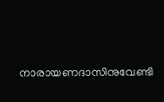നാരായണദാസിനുവേണ്ടി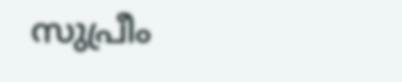സുപ്രീം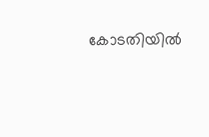കോടതിയില്‍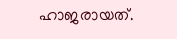ഹാജരായത്.